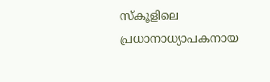സ്‌കൂളിലെ പ്രധാനാധ്യാപകനായ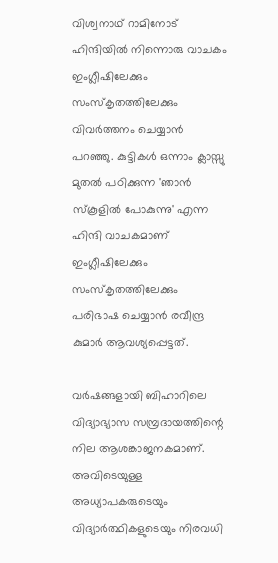വിശ്വനാഥ് റാമിനോട് ഹിന്ദിയിൽ നിന്നൊരു വാചകം ഇംഗ്ലീഷിലേക്കും സംസ്‌കൃതത്തിലേക്കും വിവർത്തനം ചെയ്യാൻ പറഞ്ഞു. കുട്ടികൾ ഒന്നാം ക്ലാസ്സു മുതൽ പഠിക്കുന്ന 'ഞാൻ സ്‌കൂളിൽ പോകുന്നു' എന്ന ഹിന്ദി വാചകമാണ് ഇംഗ്ലീഷിലേക്കും സംസ്‌കൃതത്തിലേക്കും പരിഭാഷ ചെയ്യാൻ രവീന്ദ്ര കുമാർ ആവശ്യപ്പെട്ടത്.

വർഷങ്ങളായി ബിഹാറിലെ വിദ്യാഭ്യാസ സമ്പ്രദായത്തിന്റെ നില ആശങ്കാജനകമാണ്. അവിടെയുള്ള അധ്യാപകരുടെയും വിദ്യാർത്ഥികളുടെയും നിരവധി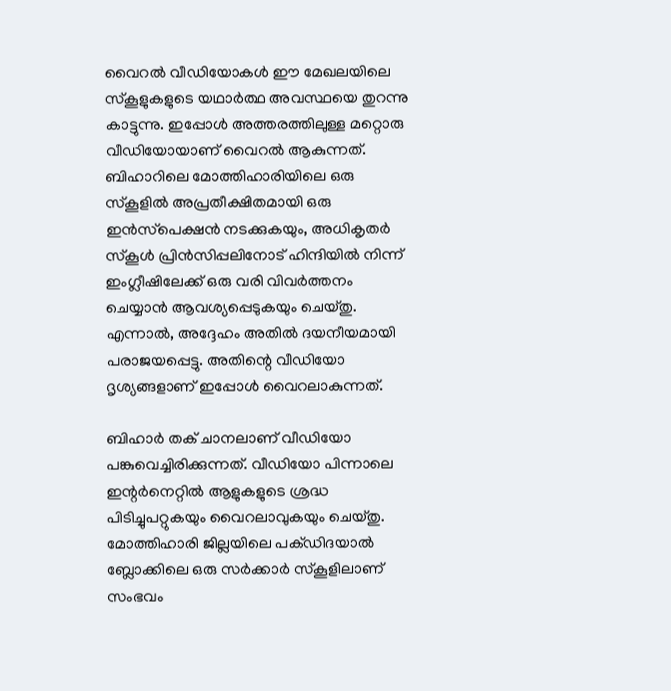വൈറൽ വീഡിയോകൾ ഈ മേഖലയിലെ സ്കൂളുകളുടെ യഥാർത്ഥ അവസ്ഥയെ തുറന്നു കാട്ടുന്നു. ഇപ്പോൾ അത്തരത്തിലുള്ള മറ്റൊരു വീഡിയോയാണ് വൈറൽ ആകുന്നത്. ബിഹാറിലെ മോത്തിഹാരിയിലെ ഒരു സ്കൂളിൽ അപ്രതീക്ഷിതമായി ഒരു ഇൻസ്‌പെക്ഷൻ നടക്കുകയും, അധികൃതർ സ്കൂൾ പ്രിൻസിപ്പലിനോട് ഹിന്ദിയിൽ നിന്ന് ഇംഗ്ലീഷിലേക്ക് ഒരു വരി വിവർത്തനം ചെയ്യാൻ ആവശ്യപ്പെടുകയും ചെയ്തു. എന്നാൽ, അദ്ദേഹം അതിൽ ദയനീയമായി പരാജയപ്പെട്ടു. അതിന്റെ വീഡിയോ ദൃശ്യങ്ങളാണ് ഇപ്പോൾ വൈറലാകുന്നത്.

ബിഹാർ തക് ചാനലാണ് വീഡിയോ പങ്കുവെച്ചിരിക്കുന്നത്. വീഡിയോ പിന്നാലെ ഇന്റർനെറ്റിൽ ആളുകളുടെ ശ്രദ്ധ പിടിച്ചുപറ്റുകയും വൈറലാവുകയും ചെയ്തു. മോത്തിഹാരി ജില്ലയിലെ പക്ഡിദയാൽ ബ്ലോക്കിലെ ഒരു സർക്കാർ സ്‌കൂളിലാണ് സംഭവം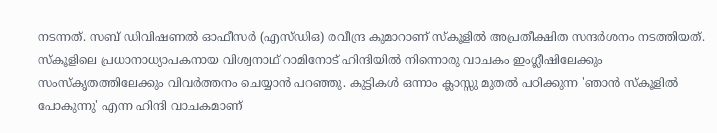നടന്നത്. സബ് ഡിവിഷണൽ ഓഫീസർ (എസ്‌ഡിഒ) രവീന്ദ്ര കുമാറാണ് സ്കൂളിൽ അപ്രതീക്ഷിത സന്ദർശനം നടത്തിയത്. സ്‌കൂളിലെ പ്രധാനാധ്യാപകനായ വിശ്വനാഥ് റാമിനോട് ഹിന്ദിയിൽ നിന്നൊരു വാചകം ഇംഗ്ലീഷിലേക്കും സംസ്‌കൃതത്തിലേക്കും വിവർത്തനം ചെയ്യാൻ പറഞ്ഞു. കുട്ടികൾ ഒന്നാം ക്ലാസ്സു മുതൽ പഠിക്കുന്ന 'ഞാൻ സ്‌കൂളിൽ പോകുന്നു' എന്ന ഹിന്ദി വാചകമാണ്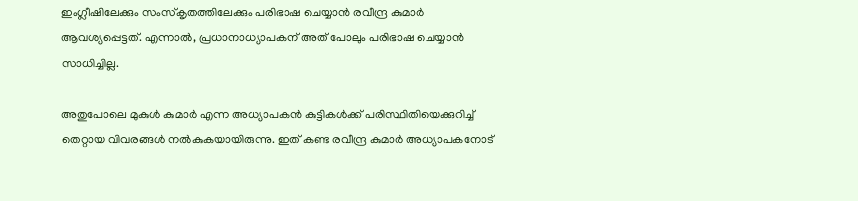ഇംഗ്ലീഷിലേക്കും സംസ്‌കൃതത്തിലേക്കും പരിഭാഷ ചെയ്യാൻ രവീന്ദ്ര കുമാർ ആവശ്യപ്പെട്ടത്. എന്നാൽ, പ്രധാനാധ്യാപകന് അത് പോലും പരിഭാഷ ചെയ്യാൻ സാധിച്ചില്ല.

അതുപോലെ മുകുൾ കുമാർ എന്ന അധ്യാപകൻ കുട്ടികൾക്ക് പരിസ്ഥിതിയെക്കുറിച്ച് തെറ്റായ വിവരങ്ങൾ നൽകുകയായിരുന്നു. ഇത് കണ്ട രവീന്ദ്ര കുമാർ അധ്യാപകനോട്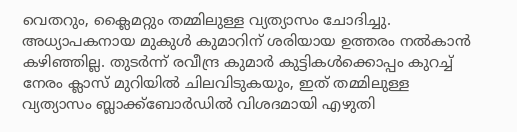വെതറും, ക്ലൈമറ്റും തമ്മിലുള്ള വ്യത്യാസം ചോദിച്ചു. അധ്യാപകനായ മുകുൾ കുമാറിന് ശരിയായ ഉത്തരം നൽകാൻ കഴിഞ്ഞില്ല. തുടർന്ന് രവീന്ദ്ര കുമാർ കുട്ടികൾക്കൊപ്പം കുറച്ച് നേരം ക്ലാസ് മുറിയിൽ ചിലവിടുകയും, ഇത് തമ്മിലുള്ള വ്യത്യാസം ബ്ലാക്ക്ബോർഡിൽ വിശദമായി എഴുതി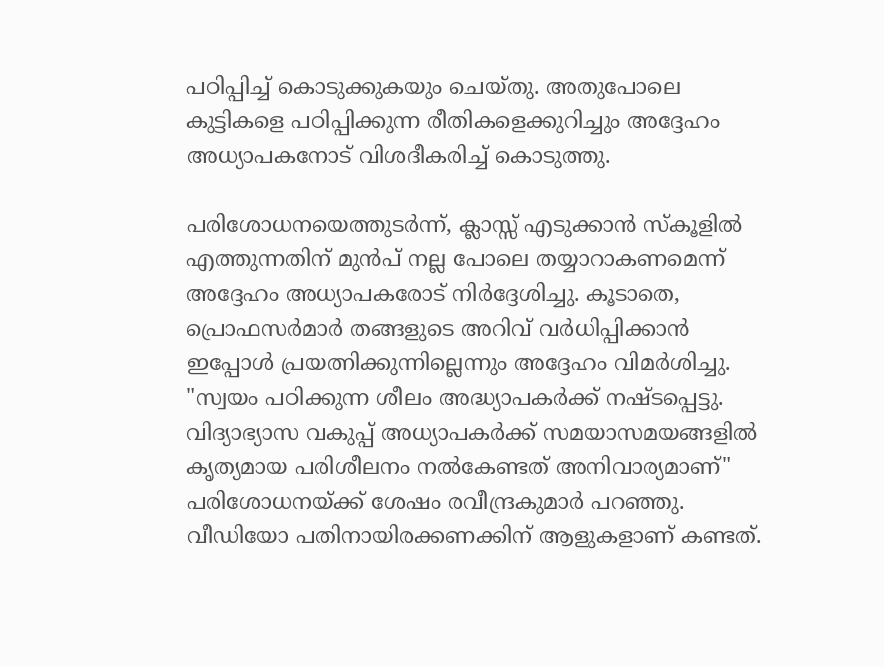പഠിപ്പിച്ച് കൊടുക്കുകയും ചെയ്തു. അതുപോലെ കുട്ടികളെ പഠിപ്പിക്കുന്ന രീതികളെക്കുറിച്ചും അദ്ദേഹം അധ്യാപകനോട് വിശദീകരിച്ച് കൊടുത്തു.

പരിശോധനയെത്തുടർന്ന്, ക്ലാസ്സ് എടുക്കാൻ സ്കൂളിൽ എത്തുന്നതിന് മുൻപ് നല്ല പോലെ തയ്യാറാകണമെന്ന് അദ്ദേഹം അധ്യാപകരോട് നിർദ്ദേശിച്ചു. കൂടാതെ, പ്രൊഫസർമാർ തങ്ങളുടെ അറിവ് വർധിപ്പിക്കാൻ ഇപ്പോൾ പ്രയത്നിക്കുന്നില്ലെന്നും അദ്ദേഹം വിമർശിച്ചു. "സ്വയം പഠിക്കുന്ന ശീലം അദ്ധ്യാപകർക്ക് നഷ്ടപ്പെട്ടു. വിദ്യാഭ്യാസ വകുപ്പ് അധ്യാപകർക്ക് സമയാസമയങ്ങളിൽ കൃത്യമായ പരിശീലനം നൽകേണ്ടത് അനിവാര്യമാണ്" പരിശോധനയ്ക്ക് ശേഷം രവീന്ദ്രകുമാർ പറഞ്ഞു. വീഡിയോ പതിനായിരക്കണക്കിന് ആളുകളാണ് കണ്ടത്.